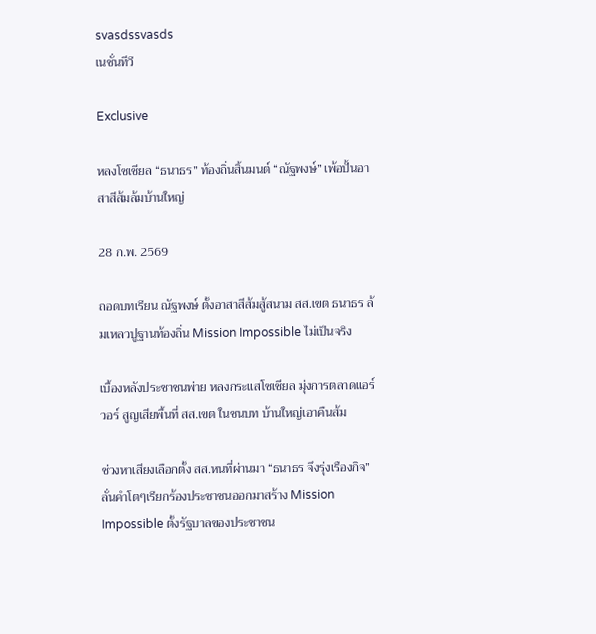svasdssvasds
เนชั่นทีวี

Exclusive

หลงโซเชียล “ธนาธร” ท้องถิ่นสิ้นมนต์ “ณัฐพงษ์” เพ้อปั้นอาสาสีส้มล้มบ้านใหญ่

28 ก.พ. 2569

ถอดบทเรียน ณัฐพงษ์ ตั้งอาสาสีส้มสู้สนาม สส.เขต ธนาธร ล้มเหลวปูฐานท้องถิ่น Mission Impossible ไม่เป็นจริง

เบื้องหลังประชาชนพ่าย หลงกระแสโซเชียล มุ่งการตลาดแอร์วอร์ สูญเสียพื้นที่ สส.เขต ในชนบท บ้านใหญ่เอาคืนส้ม

ช่วงหาเสียงเลือกตั้ง สส.หนที่ผ่านมา “ธนาธร จึงรุ่งเรืองกิจ” ลั่นคำโตๆเรียกร้องประชาชนออกมาสร้าง Mission Impossible ตั้งรัฐบาลของประชาชน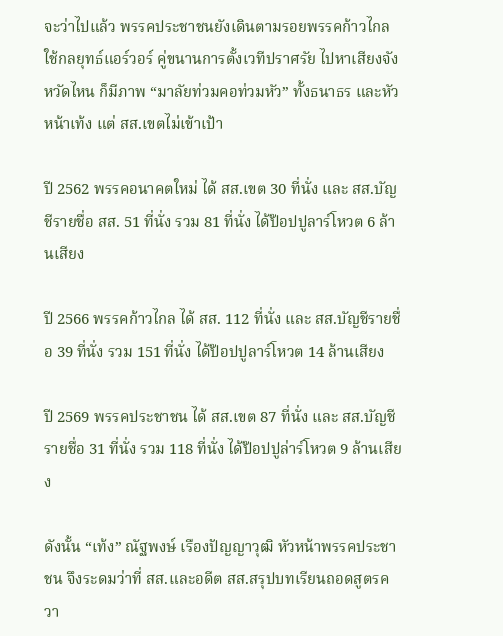จะว่าไปแล้ว พรรคประชาชนยังเดินตามรอยพรรคก้าวไกล ใช้กลยุทธ์แอร์วอร์ คู่ขนานการตั้งเวทีปราศรัย ไปหาเสียงจังหวัดไหน ก็มีภาพ “มาลัยท่วมคอท่วมหัว” ทั้งธนาธร และหัวหน้าเท้ง แต่ สส.เขตไม่เข้าเป้า

ปี 2562 พรรคอนาคตใหม่ ได้ สส.เขต 30 ที่นั่ง และ สส.บัญชีรายชื่อ สส. 51 ที่นั่ง รวม 81 ที่นั่ง ได้ป๊อปปูลาร์โหวต 6 ล้านเสียง

ปี 2566 พรรคก้าวไกล ได้ สส. 112 ที่นั่ง และ สส.บัญชีรายชื่อ 39 ที่นั่ง รวม 151 ที่นั่ง ได้ป๊อปปูลาร์โหวต 14 ล้านเสียง

ปี 2569 พรรคประชาชน ได้ สส.เขต 87 ที่นั่ง และ สส.บัญชีรายชื่อ 31 ที่นั่ง รวม 118 ที่นั่ง ได้ป๊อปปูล่าร์โหวต 9 ล้านเสียง

ดังนั้น “เท้ง” ณัฐพงษ์ เรืองปัญญาวุฒิ หัวหน้าพรรคประชาชน จึงระดมว่าที่ สส.และอดีต สส.สรุปบทเรียนถอดสูตรควา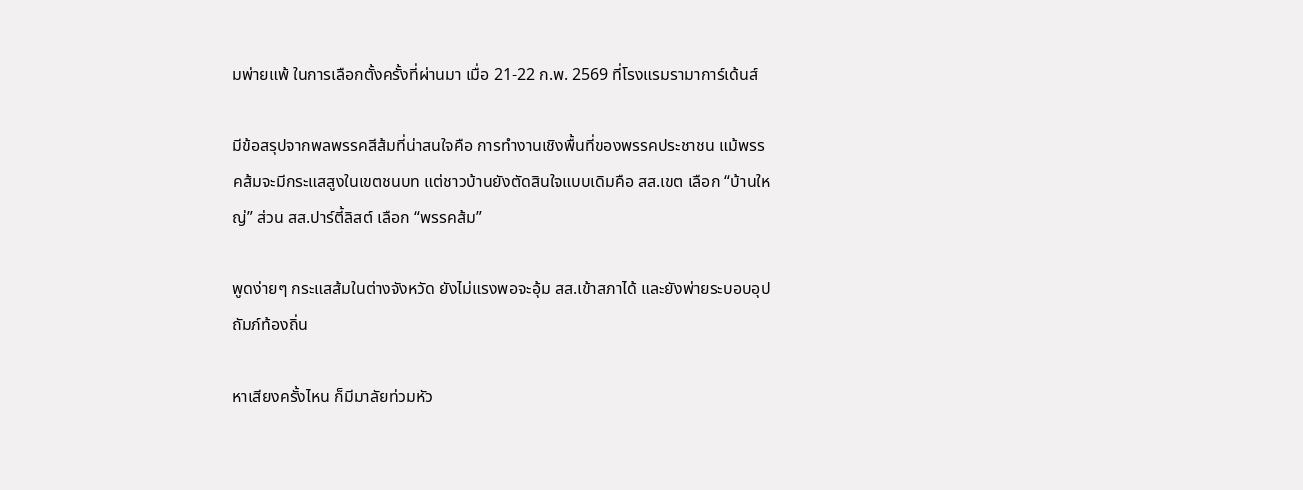มพ่ายแพ้ ในการเลือกตั้งครั้งที่ผ่านมา เมื่อ 21-22 ก.พ. 2569 ที่โรงแรมรามาการ์เด้นส์

มีข้อสรุปจากพลพรรคสีส้มที่น่าสนใจคือ การทำงานเชิงพื้นที่ของพรรคประชาชน แม้พรรคส้มจะมีกระแสสูงในเขตชนบท แต่ชาวบ้านยังตัดสินใจแบบเดิมคือ สส.เขต เลือก “บ้านใหญ่” ส่วน สส.ปาร์ตี้ลิสต์ เลือก “พรรคส้ม”

พูดง่ายๆ กระแสส้มในต่างจังหวัด ยังไม่แรงพอจะอุ้ม สส.เข้าสภาได้ และยังพ่ายระบอบอุปถัมภ์ท้องถิ่น

หาเสียงครั้งไหน ก็มีมาลัยท่วมหัว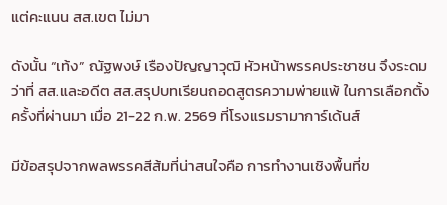แต่คะแนน สส.เขต ไม่มา

ดังนั้น “เท้ง” ณัฐพงษ์ เรืองปัญญาวุฒิ หัวหน้าพรรคประชาชน จึงระดมว่าที่ สส.และอดีต สส.สรุปบทเรียนถอดสูตรความพ่ายแพ้ ในการเลือกตั้งครั้งที่ผ่านมา เมื่อ 21-22 ก.พ. 2569 ที่โรงแรมรามาการ์เด้นส์

มีข้อสรุปจากพลพรรคสีส้มที่น่าสนใจคือ การทำงานเชิงพื้นที่ข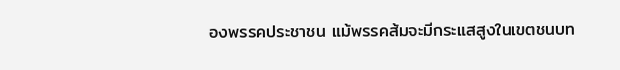องพรรคประชาชน แม้พรรคส้มจะมีกระแสสูงในเขตชนบท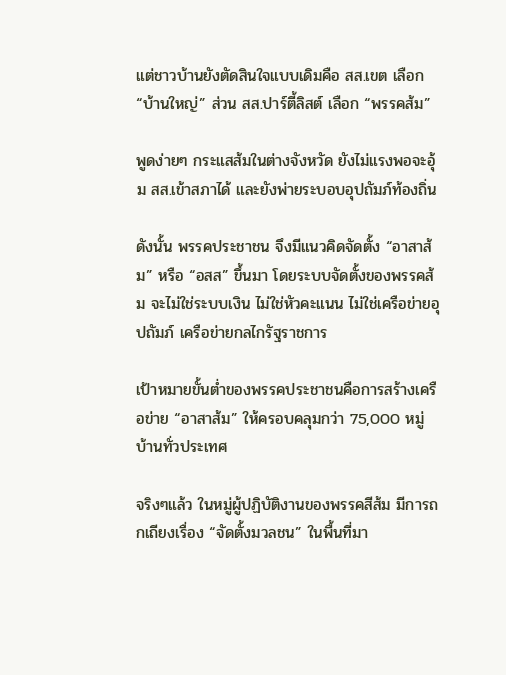แต่ชาวบ้านยังตัดสินใจแบบเดิมคือ สส.เขต เลือก “บ้านใหญ่” ส่วน สส.ปาร์ตี้ลิสต์ เลือก “พรรคส้ม”

พูดง่ายๆ กระแสส้มในต่างจังหวัด ยังไม่แรงพอจะอุ้ม สส.เข้าสภาได้ และยังพ่ายระบอบอุปถัมภ์ท้องถิ่น

ดังนั้น พรรคประชาชน จึงมีแนวคิดจัดตั้ง “อาสาส้ม” หรือ “อสส” ขึ้นมา โดยระบบจัดตั้งของพรรคส้ม จะไม่ใช่ระบบเงิน ไม่ใช่หัวคะแนน ไม่ใช่เครือข่ายอุปถัมภ์ เครือข่ายกลไกรัฐราชการ

เป้าหมายขั้นต่ำของพรรคประชาชนคือการสร้างเครือข่าย “อาสาส้ม” ให้ครอบคลุมกว่า 75,000 หมู่บ้านทั่วประเทศ

จริงๆแล้ว ในหมู่ผู้ปฏิบัติงานของพรรคสีส้ม มีการถกเถียงเรื่อง “จัดตั้งมวลชน” ในพื้นที่มา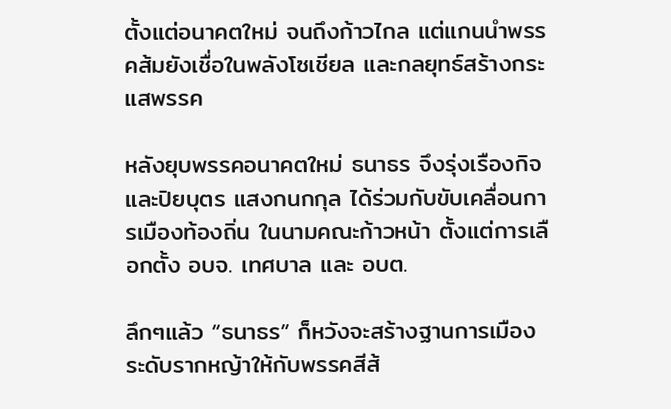ตั้งแต่อนาคตใหม่ จนถึงก้าวไกล แต่แกนนำพรรคส้มยังเชื่อในพลังโซเชียล และกลยุทธ์สร้างกระแสพรรค

หลังยุบพรรคอนาคตใหม่ ธนาธร จึงรุ่งเรืองกิจ และปิยบุตร แสงกนกกุล ได้ร่วมกับขับเคลื่อนการเมืองท้องถิ่น ในนามคณะก้าวหน้า ตั้งแต่การเลือกตั้ง อบจ. เทศบาล และ อบต.

ลึกๆแล้ว “ธนาธร” ก็หวังจะสร้างฐานการเมืองระดับรากหญ้าให้กับพรรคสีส้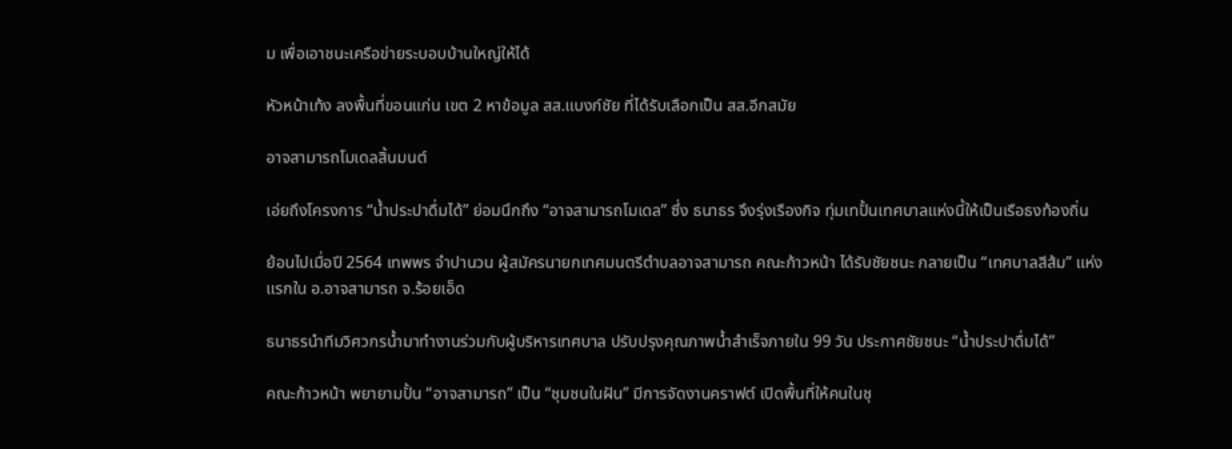ม เพื่อเอาชนะเครือข่ายระบอบบ้านใหญ่ให้ได้

หัวหน้าเท้ง ลงพื้นที่ขอนแก่น เขต 2 หาข้อมูล สส.แบงก์ชัย ที่ได้รับเลือกเป็น สส.อีกสมัย

อาจสามารถโมเดลสิ้นมนต์

เอ่ยถึงโครงการ “น้ำประปาดื่มได้” ย่อมนึกถึง “อาจสามารถโมเดล” ซึ่ง ธนาธร จึงรุ่งเรืองกิจ ทุ่มเทปั้นเทศบาลแห่งนี้ให้เป็นเรือธงท้องถิ่น

ย้อนไปเมื่อปี 2564 เทพพร จำปานวน ผู้สมัครนายกเทศมนตรีตำบลอาจสามารถ คณะก้าวหน้า ได้รับชัยชนะ กลายเป็น “เทศบาลสีส้ม” แห่งแรกใน อ.อาจสามารถ จ.ร้อยเอ็ด

ธนาธรนำทีมวิศวกรน้ำมาทำงานร่วมกับผู้บริหารเทศบาล ปรับปรุงคุณภาพน้ำสำเร็จภายใน 99 วัน ประกาศชัยชนะ “น้ำประปาดื่มได้”

คณะก้าวหน้า พยายามปั้น “อาจสามารถ” เป็น “ชุมชนในฝัน” มีการจัดงานคราฟต์ เปิดพื้นที่ให้คนในชุ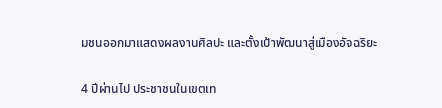มชนออกมาแสดงผลงานศิลปะ และตั้งเป้าพัฒนาสู่เมืองอัจฉริยะ

4 ปีผ่านไป ประชาชนในเขตเท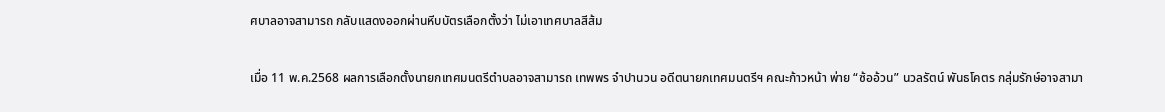ศบาลอาจสามารถ กลับแสดงออกผ่านหีบบัตรเลือกตั้งว่า ไม่เอาเทศบาลสีส้ม

เมื่อ 11 พ.ค.2568 ผลการเลือกตั้งนายกเทศมนตรีตำบลอาจสามารถ เทพพร จำปานวน อดีตนายกเทศมนตรีฯ คณะก้าวหน้า พ่าย “ซ้ออ้วน” นวลรัตน์ พันธโคตร กลุ่มรักษ์อาจสามา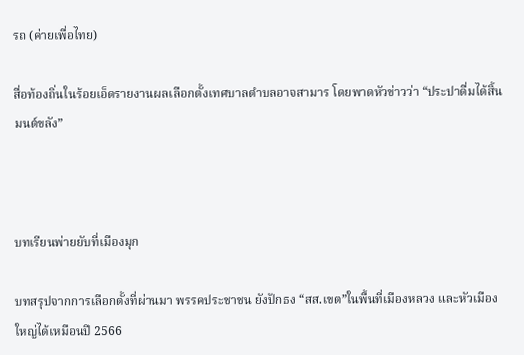รถ (ค่ายเพื่อไทย)

สื่อท้องถิ่นในร้อยเอ็ดรายงานผลเลือกตั้งเทศบาลตำบลอาจสามาร โดยพาดหัวข่าวว่า “ประปาดื่มได้สิ้นมนต์ขลัง”



บทเรียนพ่ายยับที่เมืองมุก

บทสรุปจากการเลือกตั้งที่ผ่านมา พรรคประชาชน ยังปักธง “สส.เขต”ในพื้นที่เมืองหลวง และหัวเมืองใหญ่ได้เหมือนปี 2566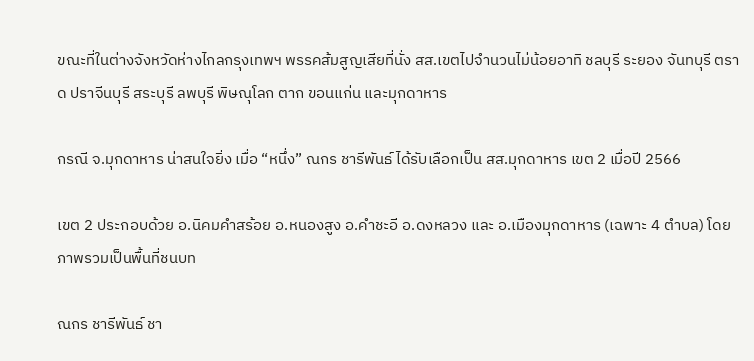ขณะที่ในต่างจังหวัดห่างไกลกรุงเทพฯ พรรคส้มสูญเสียที่นั่ง สส.เขตไปจำนวนไม่น้อยอาทิ ชลบุรี ระยอง จันทบุรี ตราด ปราจีนบุรี สระบุรี ลพบุรี พิษณุโลก ตาก ขอนแก่น และมุกดาหาร

กรณี จ.มุกดาหาร น่าสนใจยิ่ง เมื่อ “หนึ่ง” ณกร ชารีพันธ์ ได้รับเลือกเป็น สส.มุกดาหาร เขต 2 เมื่อปี 2566

เขต 2 ประกอบด้วย อ.นิคมคำสร้อย อ.หนองสูง อ.คำชะอี อ.ดงหลวง และ อ.เมืองมุกดาหาร (เฉพาะ 4 ตำบล) โดยภาพรวมเป็นพื้นที่ชนบท

ณกร ชารีพันธ์ ชา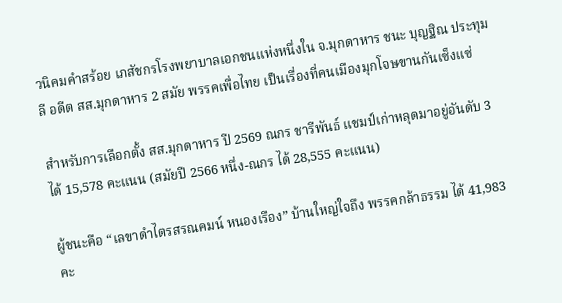วนิคมคำสร้อย เภสัชกรโรงพยาบาลเอกชนแห่งหนึ่งใน จ.มุกดาหาร ชนะ บุญฐิณ ประทุมลี อดีต สส.มุกดาหาร 2 สมัย พรรคเพื่อไทย เป็นเรื่องที่คนเมืองมุกโจษขานกันเซ็งแซ่

สำหรับการเลือกตั้ง สส.มุกดาหาร ปี 2569 ณกร ชารีพันธ์ แชมป์เก่าหลุดมาอยู่อันดับ 3 ได้ 15,578 คะแนน (สมัยปี 2566 หนึ่ง-ณกร ได้ 28,555 คะแนน)

ผู้ชนะคือ “เลขาดำไตรสรณคมน์ หนองเรือง” บ้านใหญ่ใจถึง พรรคกล้าธรรม ได้ 41,983 คะ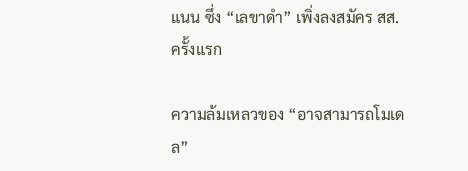แนน ซึ่ง “เลขาดำ” เพิ่งลงสมัคร สส.ครั้งแรก

ความล้มเหลวของ “อาจสามารถโมเดล”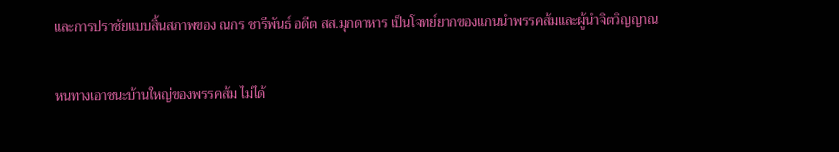และการปราชัยแบบสิ้นสภาพของ ณกร ชารีพันธ์ อดีต สส.มุกดาหาร เป็นโจทย์ยากของแกนนำพรรคส้มและผู้นำจิตวิญญาณ

หนทางเอาชนะบ้านใหญ่ของพรรคส้ม ไม่ได้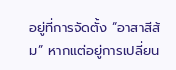อยู่ที่การจัดตั้ง “อาสาสีส้ม” หากแต่อยู่การเปลี่ยน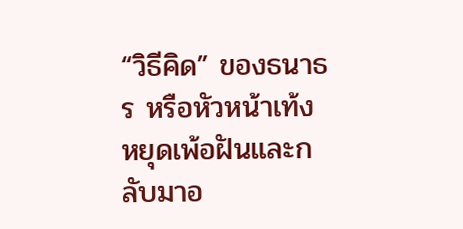“วิธีคิด” ของธนาธร หรือหัวหน้าเท้ง หยุดเพ้อฝันและกลับมาอ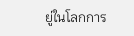ยู่ในโลกการ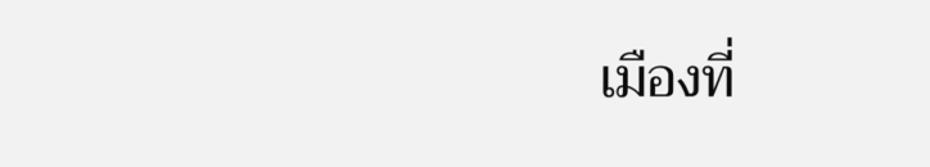เมืองที่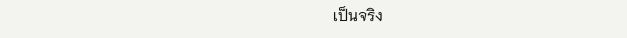เป็นจริง